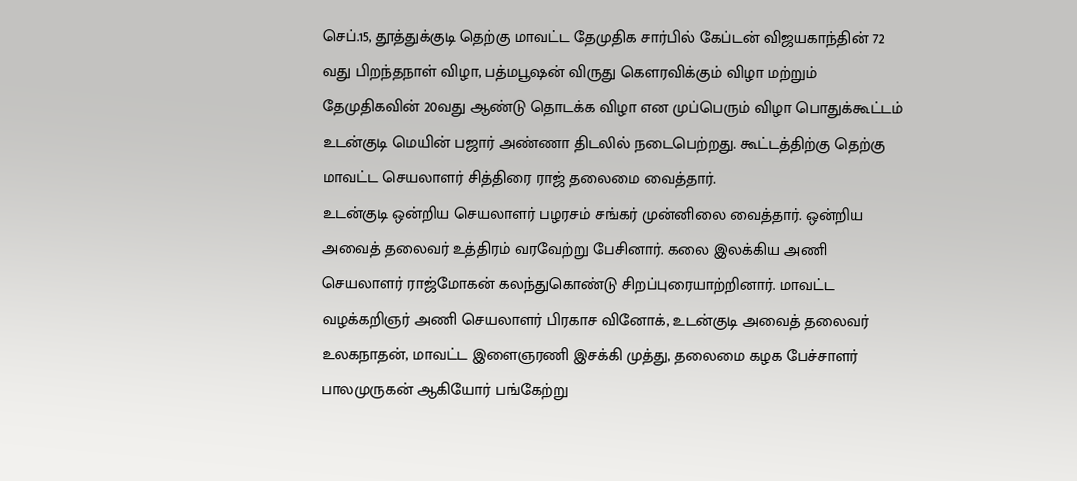செப்.15, தூத்துக்குடி தெற்கு மாவட்ட தேமுதிக சார்பில் கேப்டன் விஜயகாந்தின் 72 வது பிறந்தநாள் விழா, பத்மபூஷன் விருது கௌரவிக்கும் விழா மற்றும் தேமுதிகவின் 20வது ஆண்டு தொடக்க விழா என முப்பெரும் விழா பொதுக்கூட்டம் உடன்குடி மெயின் பஜார் அண்ணா திடலில் நடைபெற்றது. கூட்டத்திற்கு தெற்கு மாவட்ட செயலாளர் சித்திரை ராஜ் தலைமை வைத்தார்.
உடன்குடி ஒன்றிய செயலாளர் பழரசம் சங்கர் முன்னிலை வைத்தார். ஒன்றிய அவைத் தலைவர் உத்திரம் வரவேற்று பேசினார். கலை இலக்கிய அணி செயலாளர் ராஜ்மோகன் கலந்துகொண்டு சிறப்புரையாற்றினார். மாவட்ட வழக்கறிஞர் அணி செயலாளர் பிரகாச வினோக், உடன்குடி அவைத் தலைவர் உலகநாதன், மாவட்ட இளைஞரணி இசக்கி முத்து, தலைமை கழக பேச்சாளர் பாலமுருகன் ஆகியோர் பங்கேற்று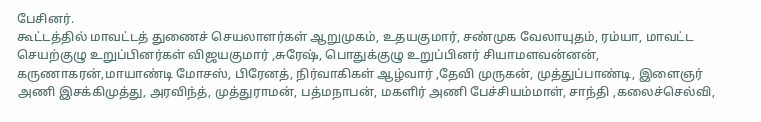பேசினர்.
கூட்டத்தில் மாவட்டத் துணைச் செயலாளர்கள் ஆறுமுகம், உதயகுமார், சண்முக வேலாயுதம், ரம்யா, மாவட்ட செயற்குழு உறுப்பினர்கள் விஜயகுமார் ,சுரேஷ், பொதுக்குழு உறுப்பினர் சியாமளவன்னன், கருணாகரன்,மாயாண்டி மோசஸ், பிரேனத், நிர்வாகிகள் ஆழ்வார் ,தேவி முருகன், முத்துப்பாண்டி, இளைஞர் அணி இசக்கிமுத்து, அரவிந்த், முத்துராமன், பத்மநாபன், மகளிர் அணி பேச்சியம்மாள், சாந்தி ,கலைச்செல்வி,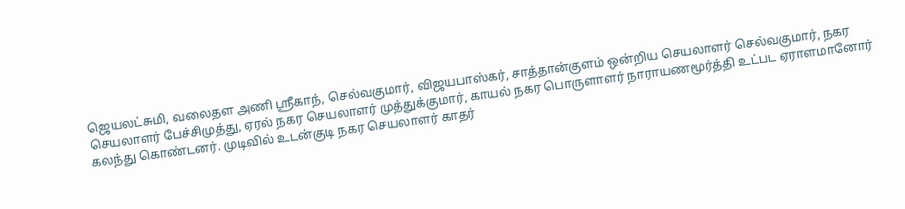ஜெயலட்சுமி, வலைதள அணி ஸ்ரீகாந், செல்வகுமார், விஜயபாஸ்கர், சாத்தான்குளம் ஒன்றிய செயலாளர் செல்வகுமார், நகர செயலாளர் பேச்சிமுத்து, ஏரல் நகர செயலாளர் முத்துக்குமார், காயல் நகர பொருளாளர் நாராயணமூர்த்தி உட்பட ஏராளமானோர் கலந்து கொண்டனர். முடிவில் உடன்குடி நகர செயலாளர் காதர்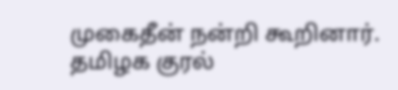முகைதீன் நன்றி கூறினார்.
தமிழக குரல்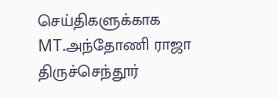செய்திகளுக்காக
MT.அந்தோணி ராஜா
திருச்செந்தூர்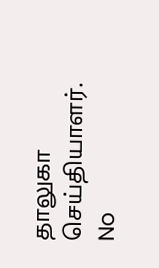தாலுகா செய்தியாளர்.
No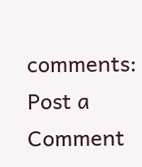comments:
Post a Comment